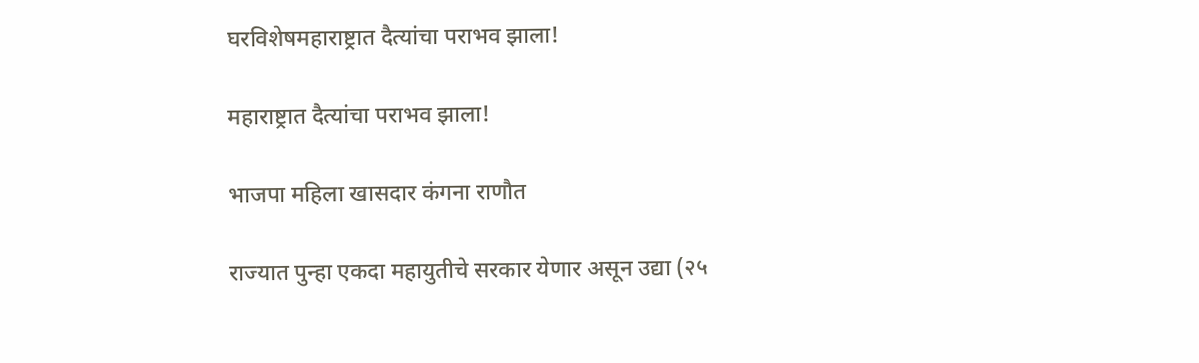घरविशेषमहाराष्ट्रात दैत्यांचा पराभव झाला!

महाराष्ट्रात दैत्यांचा पराभव झाला!

भाजपा महिला खासदार कंगना राणौत

राज्यात पुन्हा एकदा महायुतीचे सरकार येणार असून उद्या (२५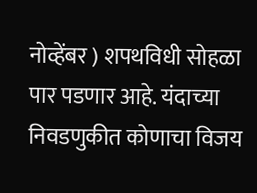नोव्हेंबर ) शपथविधी सोहळा पार पडणार आहे. यंदाच्या निवडणुकीत कोणाचा विजय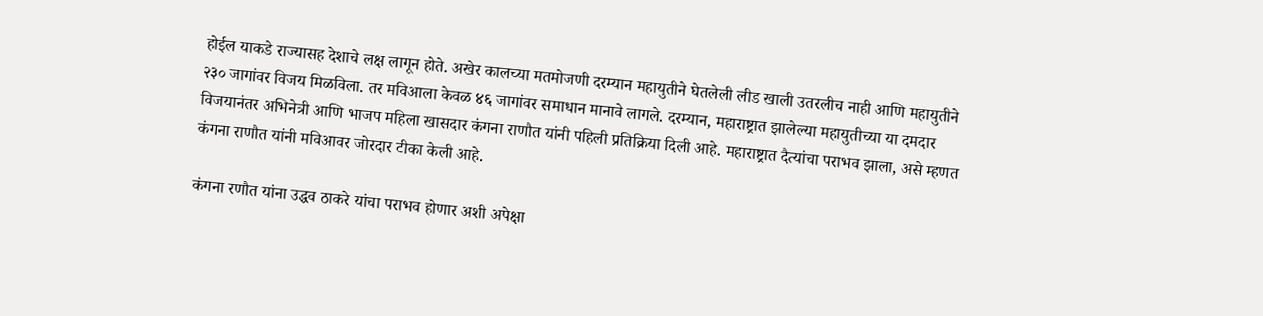होईल याकडे राज्यासह देशाचे लक्ष लागून होते. अखेर कालच्या मतमोजणी दरम्यान महायुतीने घेतलेली लीड खाली उतरलीच नाही आणि महायुतीने २३० जागांवर विजय मिळविला. तर मविआला केवळ ४६ जागांवर समाधान मानावे लागले. दरम्यान, महाराष्ट्रात झालेल्या महायुतीच्या या दमदार विजयानंतर अभिनेत्री आणि भाजप महिला खासदार कंगना राणौत यांनी पहिली प्रतिक्रिया दिली आहे. महाराष्ट्रात दैत्यांचा पराभव झाला, असे म्हणत कंगना राणौत यांनी मविआवर जोरदार टीका केली आहे.

कंगना रणौत यांना उद्धव ठाकरे यांचा पराभव होणार अशी अपेक्षा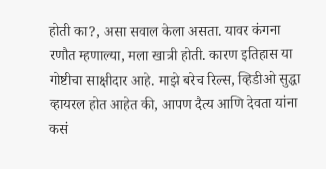होती का?, असा सवाल केला असता. यावर कंगना रणौत म्हणाल्या, मला खात्री होती. कारण इतिहास या गोष्टीचा साक्षीदार आहे. माझे बरेच रिल्स, व्हिडीओ सुद्धा व्हायरल होत आहेत की, आपण दैत्य आणि देवता यांना कसं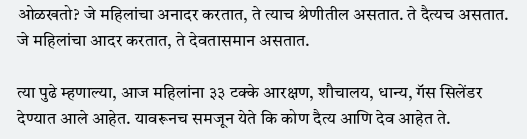ओळखतो? जे महिलांचा अनादर करतात, ते त्याच श्रेणीतील असतात. ते दैत्यच असतात.  जे महिलांचा आदर करतात, ते देवतासमान असतात.

त्या पुढे म्हणाल्या, आज महिलांना ३३ टक्के आरक्षण, शौचालय, धान्य, गॅस सिलेंडर देण्यात आले आहेत. यावरूनच समजून येते कि कोण दैत्य आणि देव आहेत ते.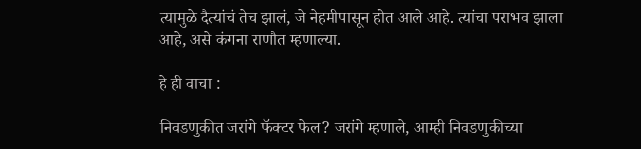त्यामुळे दैत्यांचं तेच झालं, जे नेहमीपासून होत आले आहे. त्यांचा पराभव झाला आहे, असे कंगना राणौत म्हणाल्या.

हे ही वाचा :

निवडणुकीत जरांगे फॅक्टर फेल? जरांगे म्हणाले, आम्ही निवडणुकीच्या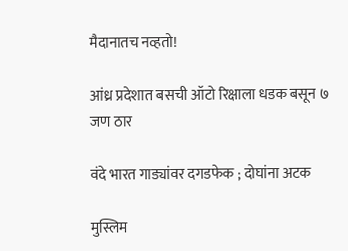मैदानातच नव्हतो!

आंध्र प्रदेशात बसची ऑटो रिक्षाला धडक बसून ७ जण ठार

वंदे भारत गाड्यांवर दगडफेक ; दोघांना अटक

मुस्लिम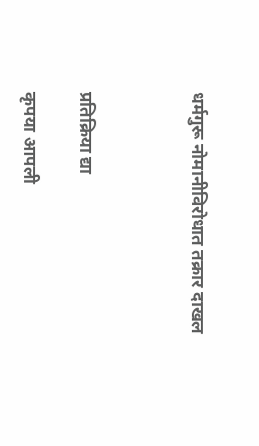धर्मगुरू नोमानीविरोधात तक्रार दाखल



प्रतिक्रिया द्या

कृपया आपली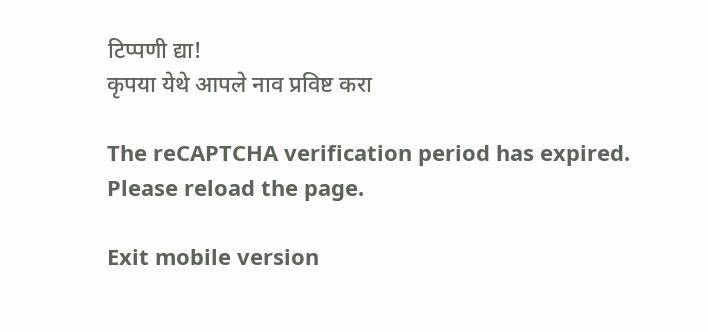टिप्पणी द्या!
कृपया येथे आपले नाव प्रविष्ट करा

The reCAPTCHA verification period has expired. Please reload the page.

Exit mobile version